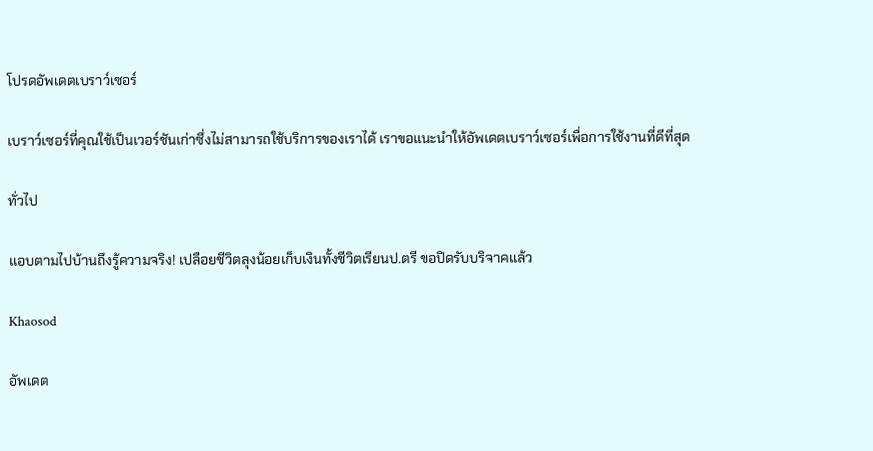โปรดอัพเดตเบราว์เซอร์

เบราว์เซอร์ที่คุณใช้เป็นเวอร์ชันเก่าซึ่งไม่สามารถใช้บริการของเราได้ เราขอแนะนำให้อัพเดตเบราว์เซอร์เพื่อการใช้งานที่ดีที่สุด

ทั่วไป

แอบตามไปบ้านถึงรู้ความจริง! เปลือยชีวิตลุงน้อยเก็บเงินทั้งชีวิตเรียนป.ตรี ขอปิดรับบริจาคแล้ว

Khaosod

อัพเดต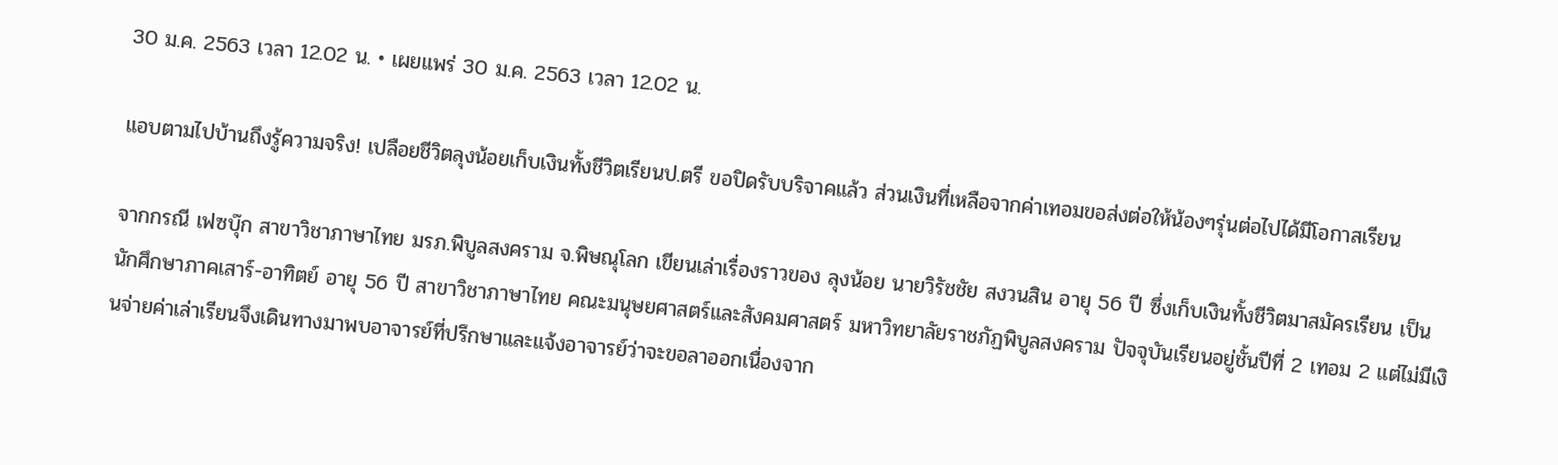30 ม.ค. 2563 เวลา 12.02 น. • เผยแพร่ 30 ม.ค. 2563 เวลา 12.02 น.

แอบตามไปบ้านถึงรู้ความจริง! เปลือยชีวิตลุงน้อยเก็บเงินทั้งชีวิตเรียนป.ตรี ขอปิดรับบริจาคแล้ว ส่วนเงินที่เหลือจากค่าเทอมขอส่งต่อให้น้องๆรุ่นต่อไปได้มีโอกาสเรียน

จากกรณี เฟซบุ๊ก สาขาวิชาภาษาไทย มรภ.พิบูลสงคราม จ.พิษณุโลก เขียนเล่าเรื่องราวของ ลุงน้อย นายวิรัชชัย สงวนสิน อายุ 56 ปี ซึ่งเก็บเงินทั้งชีวิตมาสมัครเรียน เป็นนักศึกษาภาคเสาร์-อาทิตย์ อายุ 56 ปี สาขาวิชาภาษาไทย คณะมนุษยศาสตร์และสังคมศาสตร์ มหาวิทยาลัยราชภัฏพิบูลสงคราม ปัจจุบันเรียนอยู่ชั้นปีที่ 2 เทอม 2 แต่ไม่มีเงินจ่ายค่าเล่าเรียนจึงเดินทางมาพบอาจารย์ที่ปรึกษาและแจ้งอาจารย์ว่าจะขอลาออกเนื่องจาก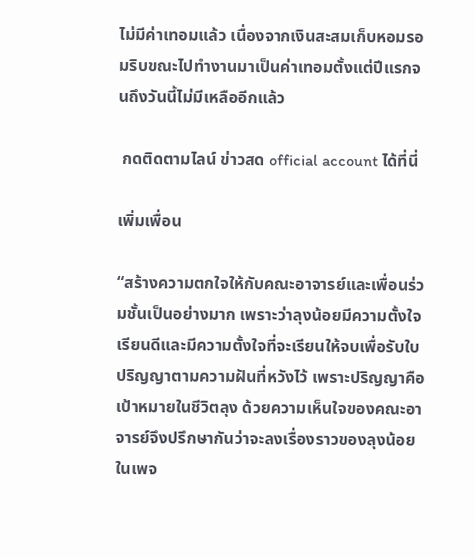ไม่มีค่าเทอมแล้ว เนื่องจากเงินสะสมเก็บหอมรอมริบขณะไปทำงานมาเป็นค่าเทอมตั้งแต่ปีแรกจนถึงวันนี้ไม่มีเหลืออีกแล้ว

 กดติดตามไลน์ ข่าวสด official account ได้ที่นี่

เพิ่มเพื่อน

“สร้างความตกใจให้กับคณะอาจารย์และเพื่อนร่วมชั้นเป็นอย่างมาก เพราะว่าลุงน้อยมีความตั้งใจเรียนดีและมีความตั้งใจที่จะเรียนให้จบเพื่อรับใบปริญญาตามความฝันที่หวังไว้ เพราะปริญญาคือเป้าหมายในชีวิตลุง ด้วยความเห็นใจของคณะอาจารย์จึงปรึกษากันว่าจะลงเรื่องราวของลุงน้อยในเพจ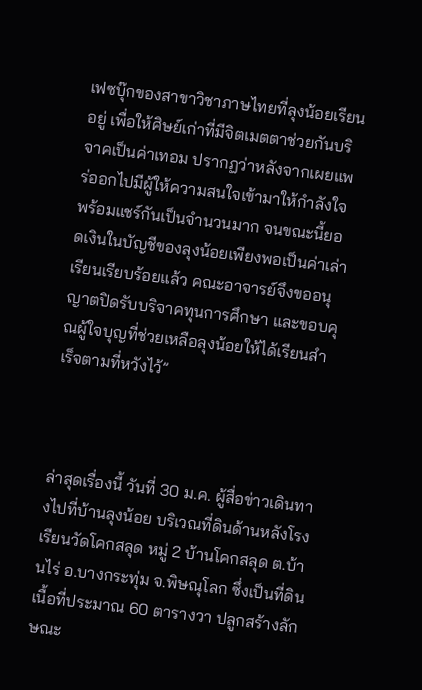เฟซบุ๊กของสาขาวิชาภาษไทยที่ลุงน้อยเรียนอยู่ เพื่อให้ศิษย์เก่าที่มีจิตเมตตาช่วยกันบริจาคเป็นค่าเทอม ปรากฏว่าหลังจากเผยแพร่ออกไปมีผู้ให้ความสนใจเข้ามาให้กำลังใจพร้อมแชร์กันเป็นจำนวนมาก จนขณะนี้ยอดเงินในบัญชีของลุงน้อยเพียงพอเป็นค่าเล่าเรียนเรียบร้อยแล้ว คณะอาจารย์จึงขออนุญาตปิดรับบริจาคทุนการศึกษา และขอบคุณผู้ใจบุญที่ช่วยเหลือลุงน้อยให้ได้เรียนสำเร็จตามที่หวังไว้”



ล่าสุดเรื่องนี้ วันที่ 30 ม.ค. ผู้สื่อข่าวเดินทางไปที่บ้านลุงน้อย บริเวณที่ดินด้านหลังโรงเรียนวัดโคกสลุด หมู่ 2 บ้านโคกสลุด ต.บ้านไร่ อ.บางกระทุ่ม จ.พิษณุโลก ซึ่งเป็นที่ดินเนื้อที่ประมาณ 60 ตารางวา ปลูกสร้างลักษณะ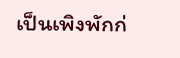เป็นเพิงพักก่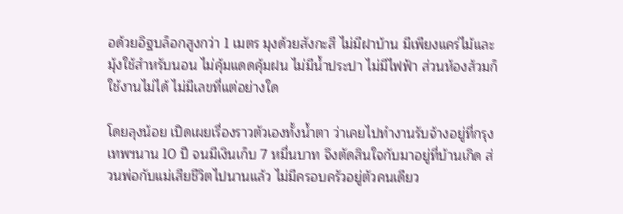อด้วยอิฐบล็อกสูงกว่า 1 เมตร มุงด้วยสังกะสี ไม่มีฝาบ้าน มีเพียงแคร่ไม้และมุ้งใช้สำหรับนอน ไม่คุ้มแดดคุ้มฝน ไม่มีน้ำประปา ไม่มีไฟฟ้า ส่วนห้องส้วมก็ใช้งานไม่ได้ ไม่มีเลขที่แต่อย่างใด

โดยลุงน้อย เปิดเผยเรื่องราวตัวเองทั้งน้ำตา ว่าเคยไปทำงานรับจ้างอยู่ที่กรุงเทพฯนาน 10 ปี จนมีเงินเก็บ 7 หมื่นบาท จึงตัดสินใจกับมาอยู่ที่บ้านเกิด ส่วนพ่อกับแม่เสียชีวิตไปนานแล้ว ไม่มีครอบครัวอยู่ตัวคนเดียว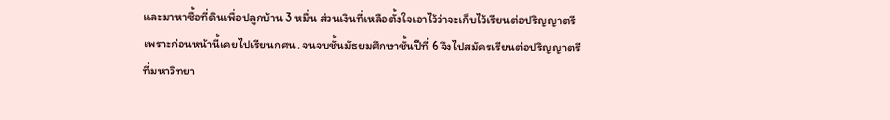และมาหาซื้อที่ดินเพื่อปลูกบ้าน 3 หมื่น ส่วนเงินที่เหลือตั้งใจเอาไว้ว่าจะเก็บไว้เรียนต่อปริญญาตรี เพราะก่อนหน้านี้เคยไปเรียนกศน. จนจบชั้นมัธยมศึกษาชั้นปีที่ 6 จึงไปสมัครเรียนต่อปริญญาตรีที่มหาวิทยา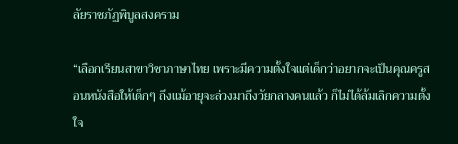ลัยราชภัฏพิบูลสงคราม

“เลือกเรียนสาขาวิชาภาษาไทย เพราะมีความตั้งใจแต่เด็กว่าอยากจะเป็นคุณครูสอนหนังสือให้เด็กๆ ถึงแม้อายุจะล่วงมาถึงวัยกลางคนแล้ว ก็ไม่ได้ล้มเลิกความตั้งใจ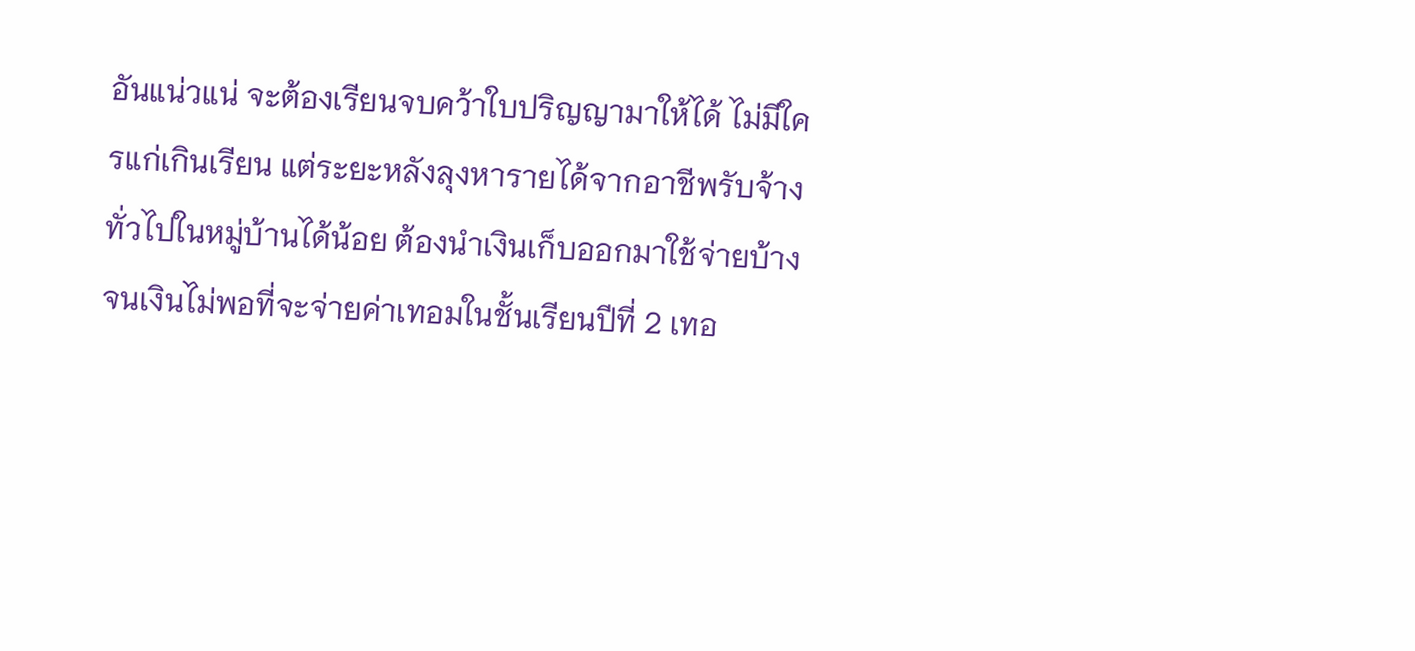อันแน่วแน่ จะต้องเรียนจบคว้าใบปริญญามาให้ได้ ไม่มีใครแก่เกินเรียน แต่ระยะหลังลุงหารายได้จากอาชีพรับจ้างทั่วไปในหมู่บ้านได้น้อย ต้องนำเงินเก็บออกมาใช้จ่ายบ้างจนเงินไม่พอที่จะจ่ายค่าเทอมในชั้นเรียนปีที่ 2 เทอ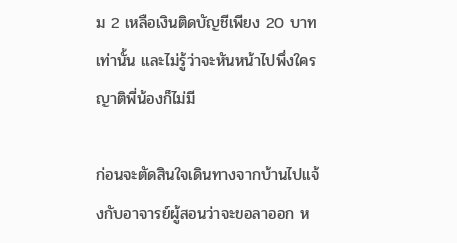ม 2 เหลือเงินติดบัญชีเพียง 20 บาทเท่านั้น และไม่รู้ว่าจะหันหน้าไปพึ่งใคร ญาติพี่น้องก็ไม่มี

ก่อนจะตัดสินใจเดินทางจากบ้านไปแจ้งกับอาจารย์ผู้สอนว่าจะขอลาออก ห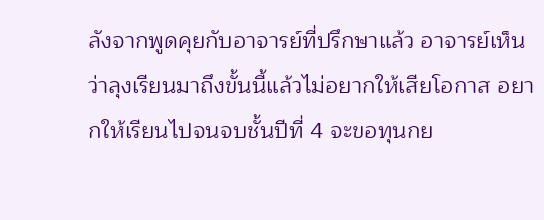ลังจากพูดคุยกับอาจารย์ที่ปรึกษาแล้ว อาจารย์เห็นว่าลุงเรียนมาถึงขั้นนี้แล้วไม่อยากให้เสียโอกาส อยากให้เรียนไปจนจบชั้นปีที่ 4 จะขอทุนกย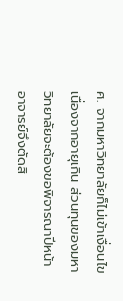ศ. จากมหาวิทยาลัยก็ไม่เข้าเงื่อนไขเนื่องจากอายุเกิน ส่วนทุนของมหาวิทยาลัยจะต้องขอพิจารณาปีหน้า อาจารย์จึงตัดสิ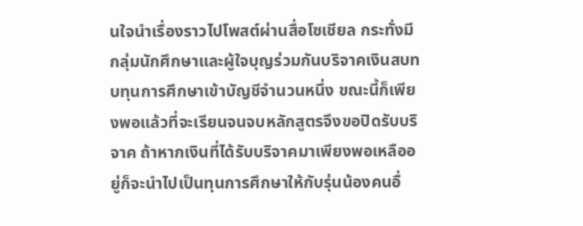นใจนำเรื่องราวไปโพสต์ผ่านสื่อโซเชียล กระทั่งมีกลุ่มนักศึกษาและผู้ใจบุญร่วมกันบริจาคเงินสบทบทุนการศึกษาเข้าบัญชีจำนวนหนึ่ง ขณะนี้ก็เพียงพอแล้วที่จะเรียนจนจบหลักสูตรจึงขอปิดรับบริจาค ถ้าหากเงินที่ได้รับบริจาคมาเพียงพอเหลืออยู่ก็จะนำไปเป็นทุนการศึกษาให้กับรุ่นน้องคนอื่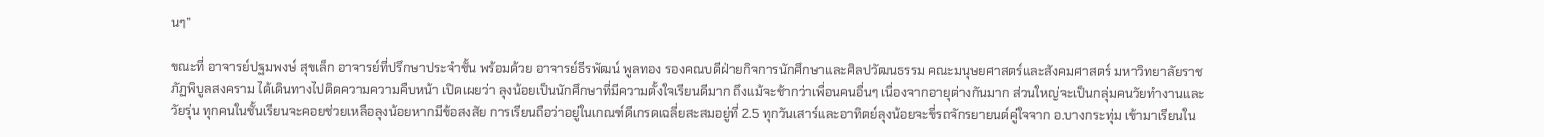นๆ”

ขณะที่ อาจารย์ปฐมพงษ์ สุขเล็ก อาจารย์ที่ปรึกษาประจำชั้น พร้อมด้วย อาจารย์ธีรพัฒน์ พูลทอง รองคณบดีฝ่ายกิจการนักศึกษาและศิลปวัฒนธรรม คณะมนุษยศาสตร์และสังคมศาสตร์ มหาวิทยาลัยราชภัฏพิบูลสงคราม ได้เดินทางไปติดความความคืบหน้า เปิดเผยว่า ลุงน้อยเป็นนักศึกษาที่มีความตั้งใจเรียนดีมาก ถึงแม้จะช้ากว่าเพื่อนคนอื่นๆ เนื่องจากอายุต่างกันมาก ส่วนใหญ่จะเป็นกลุ่มคนวัยทำงานและวัยรุ่น ทุกคนในชั้นเรียนจะคอยช่วยเหลือลุงน้อยหากมีข้อสงสัย การเรียนถือว่าอยู่ในเกณฑ์ดีเกรดเฉลี่ยสะสมอยู่ที่ 2.5 ทุกวันเสาร์และอาทิตย์ลุงน้อยจะขี่รถจักรยายนต์คู่ใจจาก อ.บางกระทุ่ม เข้ามาเรียนใน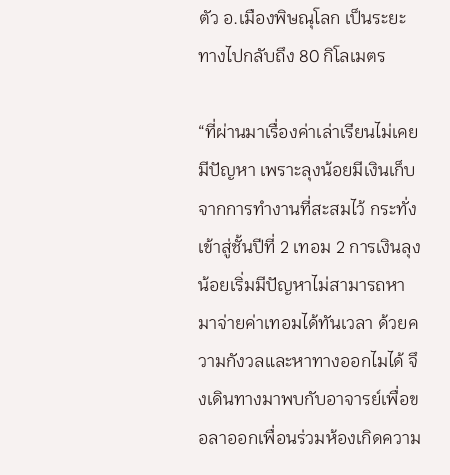ตัว อ.เมืองพิษณุโลก เป็นระยะทางไปกลับถึง 80 กิโลเมตร

“ที่ผ่านมาเรื่องค่าเล่าเรียนไม่เคยมีปัญหา เพราะลุงน้อยมีเงินเก็บจากการทำงานที่สะสมไว้ กระทั่งเข้าสู่ชั้นปีที่ 2 เทอม 2 การเงินลุงน้อยเริ่มมีปัญหาไม่สามารถหามาจ่ายค่าเทอมได้ทันเวลา ด้วยความกังวลและหาทางออกไมได้ จึงเดินทางมาพบกับอาจารย์เพื่อขอลาออกเพื่อนร่วมห้องเกิดความ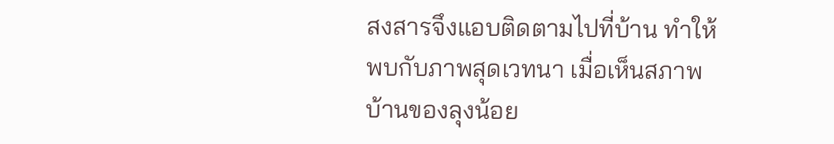สงสารจึงแอบติดตามไปที่บ้าน ทำให้พบกับภาพสุดเวทนา เมื่อเห็นสภาพบ้านของลุงน้อย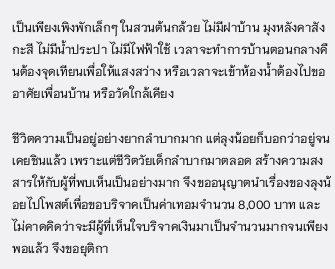เป็นเพียงเพิงพักเล็กๆ ในสวนต้นกล้วย ไม่มีฝาบ้าน มุงหลังคาสังกะสี ไม่มีน้ำประปา ไม่มีไฟฟ้าใช้ เวลาจะทำการบ้านตอนกลางคืนต้องจุดเทียนเพื่อให้แสงสว่าง หรือเวลาจะเข้าห้องน้ำต้องไปขออาศัยเพื่อนบ้าน หรือวัดใกล้เคียง

ชีวิตความเป็นอยู่อย่างยากลำบากมาก แต่ลุงน้อยก็บอกว่าอยู่จนเคยชินแล้ว เพราะแต่ชีวิตวัยเด็กลำบากมาตลอด สร้างความสงสารให้กับผู้ที่พบเห็นเป็นอย่างมาก จึงขออนุญาตนำเรื่องของลุงน้อยไปโพสต์เพื่อขอบริจาคเป็นค่าเทอมจำนวน 8,000 บาท และไม่คาดคิดว่าจะมีผู้ที่เห็นใจบริจาคเงินมาเป็นจำนวนมากจนเพียงพอแล้ว จึงขอยุติกา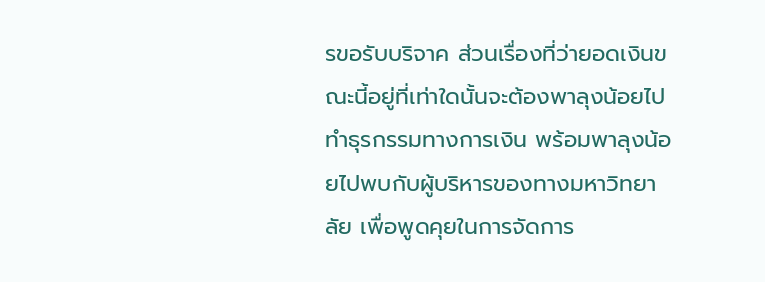รขอรับบริจาค ส่วนเรื่องที่ว่ายอดเงินขณะนี้อยู่ที่เท่าใดนั้นจะต้องพาลุงน้อยไปทำธุรกรรมทางการเงิน พร้อมพาลุงน้อยไปพบกับผู้บริหารของทางมหาวิทยาลัย เพื่อพูดคุยในการจัดการ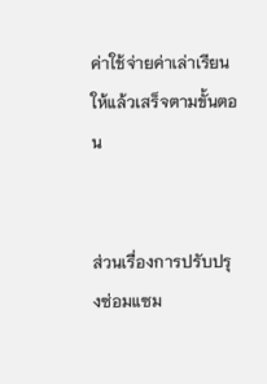ค่าใช้จ่ายค่าเล่าเรียนให้แล้วเสร็จตามขั้นตอน


ส่วนเรื่องการปรับปรุงซ่อมแซม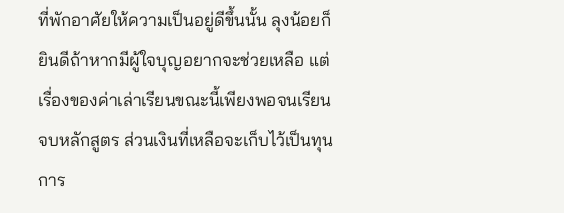ที่พักอาศัยให้ความเป็นอยู่ดีขึ้นนั้น ลุงน้อยก็ยินดีถ้าหากมีผู้ใจบุญอยากจะช่วยเหลือ แต่เรื่องของค่าเล่าเรียนขณะนี้เพียงพอจนเรียนจบหลักสูตร ส่วนเงินที่เหลือจะเก็บไว้เป็นทุนการ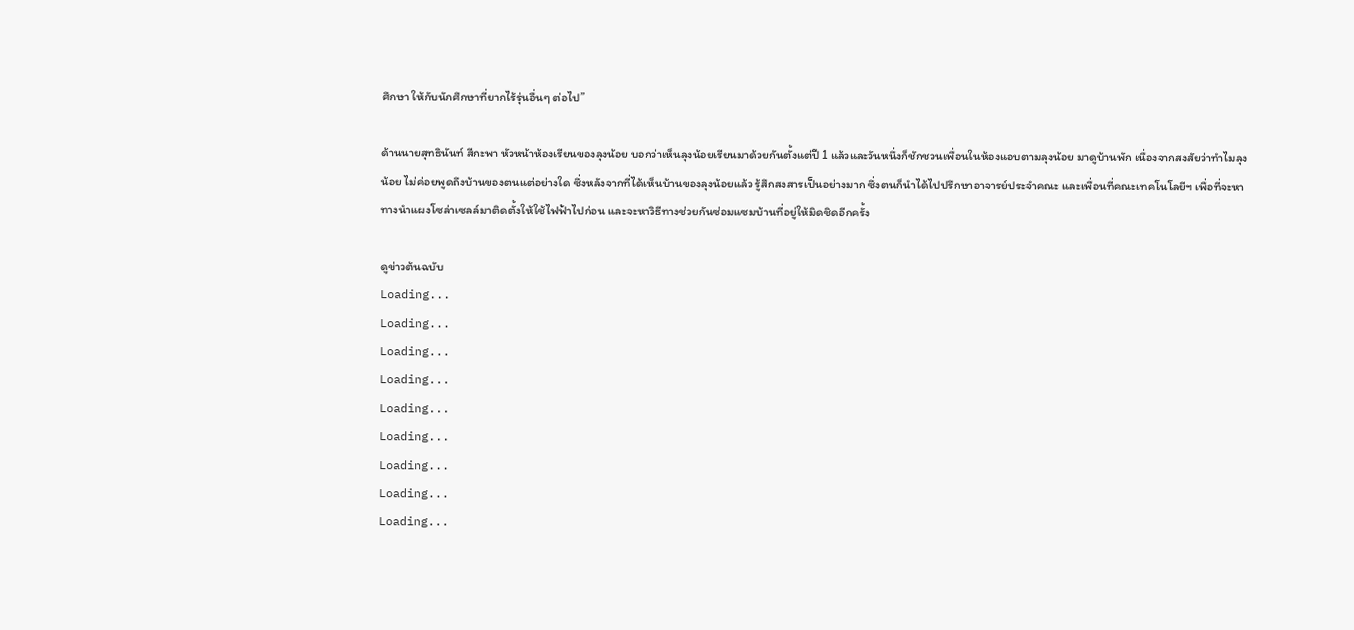ศึกษา ให้กับนักศึกษาที่ยากไร้รุ่นอื่นๆ ต่อไป”

ด้านนายสุทธินันท์ สีกะพา หัวหน้าห้องเรียนของลุงน้อย บอกว่าเห็นลุงน้อยเรียนมาด้วยกันตั้งแต่ปี 1 แล้วและวันหนึ่งก็ชักชวนเพื่อนในห้องแอบตามลุงน้อย มาดูบ้านพัก เนื่องจากสงสัยว่าทำไมลุงน้อย ไม่ค่อยพูดถึงบ้านของตนแต่อย่างใด ซึ่งหลังจากที่ได้เห็นบ้านของลุงน้อยแล้ว รู้สึกสงสารเป็นอย่างมาก ซึ่งตนก็นำได้ไปปรึกษาอาจารย์ประจำคณะ และเพื่อนที่คณะเทคโนโลยีฯ เพื่อที่จะหาทางนำแผงโซล่าเซลล์มาติดตั้งให้ใช้ไฟฟ้าไปก่อน และจะหาวิธีทางช่วยกันซ่อมแซมบ้านที่อยู่ให้มิดชิดอีกครั้ง

ดูข่าวต้นฉบับ
Loading...
Loading...
Loading...
Loading...
Loading...
Loading...
Loading...
Loading...
Loading...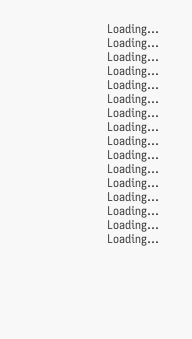Loading...
Loading...
Loading...
Loading...
Loading...
Loading...
Loading...
Loading...
Loading...
Loading...
Loading...
Loading...
Loading...
Loading...
Loading...
Loading...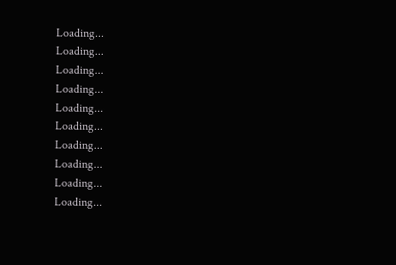Loading...
Loading...
Loading...
Loading...
Loading...
Loading...
Loading...
Loading...
Loading...
Loading...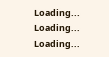Loading...
Loading...
Loading...